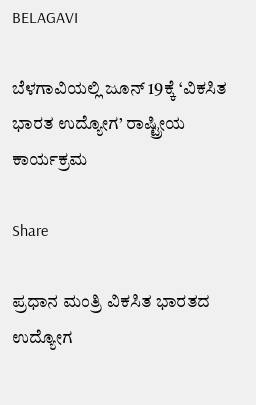BELAGAVI

ಬೆಳಗಾವಿಯಲ್ಲಿ ಜೂನ್ 19ಕ್ಕೆ ‘ವಿಕಸಿತ ಭಾರತ ಉದ್ಯೋಗ’ ರಾಷ್ಟ್ರೀಯ ಕಾರ್ಯಕ್ರಮ

Share

ಪ್ರಧಾನ ಮಂತ್ರಿ ವಿಕಸಿತ ಭಾರತದ ಉದ್ಯೋಗ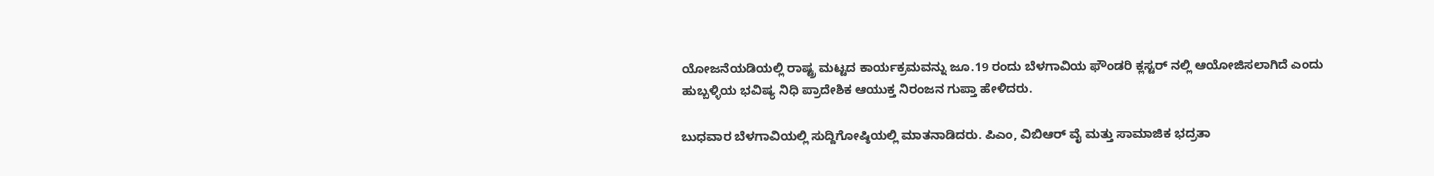ಯೋಜನೆಯಡಿಯಲ್ಲಿ ರಾಷ್ಟ್ರ ಮಟ್ಟದ ಕಾರ್ಯಕ್ರಮವನ್ನು ಜೂ.19 ರಂದು ಬೆಳಗಾವಿಯ ಫೌಂಡರಿ ಕ್ಲಸ್ಟರ್ ನಲ್ಲಿ ಆಯೋಜಿಸಲಾಗಿದೆ ಎಂದು ಹುಬ್ಬಳ್ಳಿಯ ಭವಿಷ್ಯ‌‌ ನಿಧಿ ಪ್ರಾದೇಶಿಕ ಆಯುಕ್ತ ನಿರಂಜನ ಗುಪ್ತಾ ಹೇಳಿದರು.

ಬುಧವಾರ ಬೆಳಗಾವಿಯಲ್ಲಿ ಸುದ್ದಿಗೋಷ್ಠಿಯಲ್ಲಿ ಮಾತನಾಡಿದರು. ಪಿಎಂ, ವಿಬಿಆರ್ ವೈ ಮತ್ತು ಸಾಮಾಜಿಕ ಭದ್ರತಾ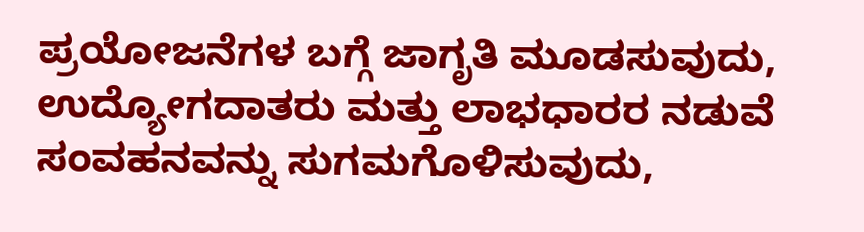ಪ್ರಯೋಜನೆಗಳ ಬಗ್ಗೆ ಜಾಗೃತಿ ಮೂಡಸುವುದು, ಉದ್ಯೋಗದಾತರು ಮತ್ತು ಲಾಭಧಾರರ ನಡುವೆ ಸಂವಹನವನ್ನು ಸುಗಮಗೊಳಿಸುವುದು,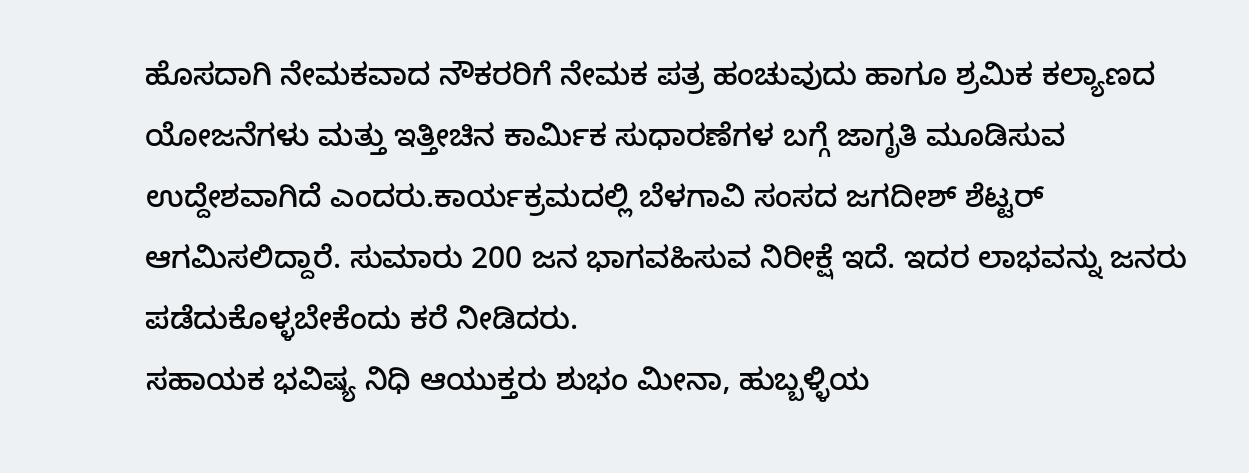ಹೊಸದಾಗಿ ನೇಮಕವಾದ ನೌಕರರಿಗೆ ನೇಮಕ ಪತ್ರ ಹಂಚುವುದು ಹಾಗೂ ಶ್ರಮಿಕ‌ ಕಲ್ಯಾಣದ ಯೋಜನೆಗಳು ಮತ್ತು ಇತ್ತೀಚಿನ ಕಾರ್ಮಿಕ ಸುಧಾರಣೆಗಳ ಬಗ್ಗೆ ಜಾಗೃತಿ ಮೂಡಿಸುವ ಉದ್ದೇಶವಾಗಿದೆ ಎಂದರು.ಕಾರ್ಯಕ್ರಮದಲ್ಲಿ ಬೆಳಗಾವಿ ಸಂಸದ ಜಗದೀಶ್ ಶೆಟ್ಟರ್ ಆಗಮಿಸಲಿದ್ದಾರೆ. ಸುಮಾರು 200 ಜನ ಭಾಗವಹಿಸುವ ನಿರೀಕ್ಷೆ ಇದೆ. ಇದರ ಲಾಭವನ್ನು ಜನರು ಪಡೆದುಕೊಳ್ಳಬೇಕೆಂದು ಕರೆ ನೀಡಿದರು.
ಸಹಾಯಕ ಭವಿಷ್ಯ‌ ನಿಧಿ ಆಯುಕ್ತರು ಶುಭಂ ಮೀನಾ, ಹುಬ್ಬಳ್ಳಿಯ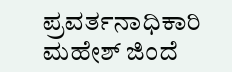ಪ್ರವರ್ತನಾಧಿಕಾರಿ ಮಹೇಶ್ ಜಿಂದೆ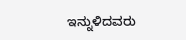ಇನ್ನುಳಿದವರು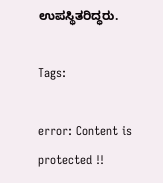ಉಪಸ್ಥಿತರಿದ್ಧರು.

Tags:

error: Content is protected !!